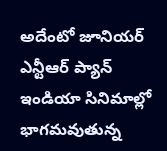అదేంటో జూనియర్ ఎన్టీఆర్ ప్యాన్ ఇండియా సినిమాల్లో భాగమవుతున్న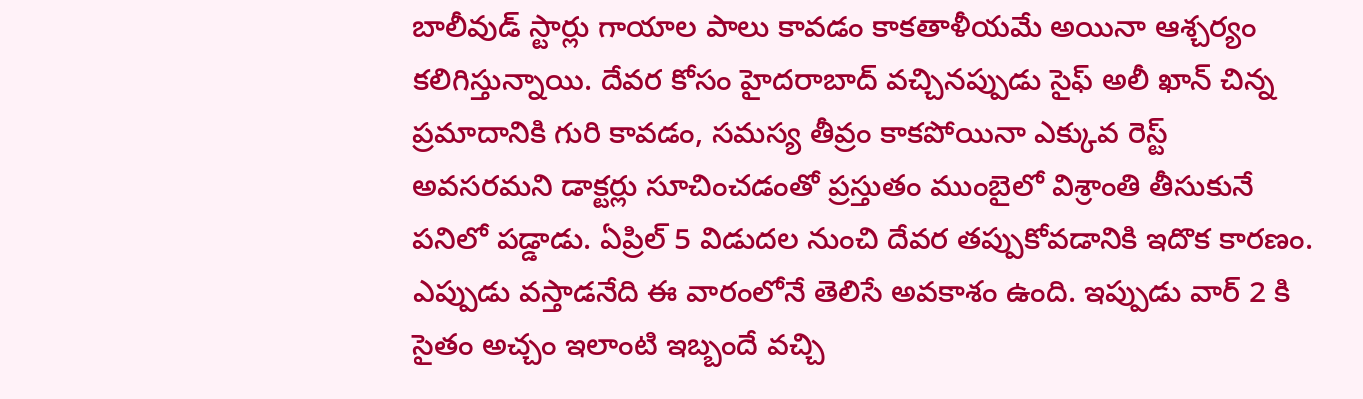బాలీవుడ్ స్టార్లు గాయాల పాలు కావడం కాకతాళీయమే అయినా ఆశ్చర్యం కలిగిస్తున్నాయి. దేవర కోసం హైదరాబాద్ వచ్చినప్పుడు సైఫ్ అలీ ఖాన్ చిన్న ప్రమాదానికి గురి కావడం, సమస్య తీవ్రం కాకపోయినా ఎక్కువ రెస్ట్ అవసరమని డాక్టర్లు సూచించడంతో ప్రస్తుతం ముంబైలో విశ్రాంతి తీసుకునే పనిలో పడ్డాడు. ఏప్రిల్ 5 విడుదల నుంచి దేవర తప్పుకోవడానికి ఇదొక కారణం. ఎప్పుడు వస్తాడనేది ఈ వారంలోనే తెలిసే అవకాశం ఉంది. ఇప్పుడు వార్ 2 కి సైతం అచ్చం ఇలాంటి ఇబ్బందే వచ్చి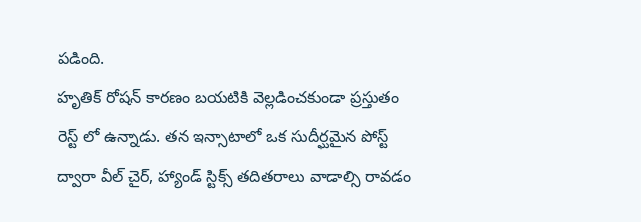పడింది.
హృతిక్ రోషన్ కారణం బయటికి వెల్లడించకుండా ప్రస్తుతం రెస్ట్ లో ఉన్నాడు. తన ఇన్సాటాలో ఒక సుదీర్ఘమైన పోస్ట్ ద్వారా వీల్ చైర్, హ్యాండ్ స్టిక్స్ తదితరాలు వాడాల్సి రావడం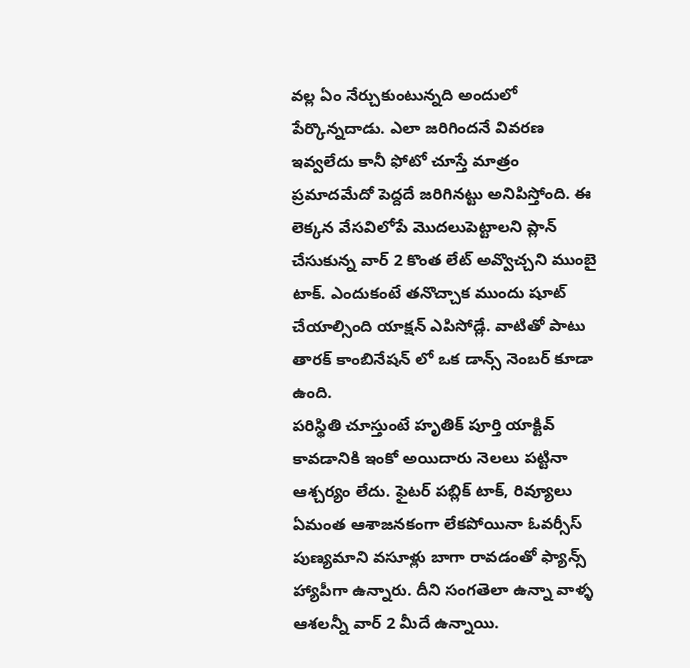వల్ల ఏం నేర్చుకుంటున్నది అందులో పేర్కొన్నదాడు. ఎలా జరిగిందనే వివరణ ఇవ్వలేదు కానీ ఫోటో చూస్తే మాత్రం ప్రమాదమేదో పెద్దదే జరిగినట్టు అనిపిస్తోంది. ఈ లెక్కన వేసవిలోపే మొదలుపెట్టాలని ప్లాన్ చేసుకున్న వార్ 2 కొంత లేట్ అవ్వొచ్చని ముంబై టాక్. ఎందుకంటే తనొచ్చాక ముందు షూట్ చేయాల్సింది యాక్షన్ ఎపిసోడ్లే. వాటితో పాటు తారక్ కాంబినేషన్ లో ఒక డాన్స్ నెంబర్ కూడా ఉంది.
పరిస్థితి చూస్తుంటే హృతిక్ పూర్తి యాక్టివ్ కావడానికి ఇంకో అయిదారు నెలలు పట్టినా ఆశ్చర్యం లేదు. ఫైటర్ పబ్లిక్ టాక్, రివ్యూలు ఏమంత ఆశాజనకంగా లేకపోయినా ఓవర్సీస్ పుణ్యమాని వసూళ్లు బాగా రావడంతో ఫ్యాన్స్ హ్యాపీగా ఉన్నారు. దీని సంగతెలా ఉన్నా వాళ్ళ ఆశలన్నీ వార్ 2 మీదే ఉన్నాయి.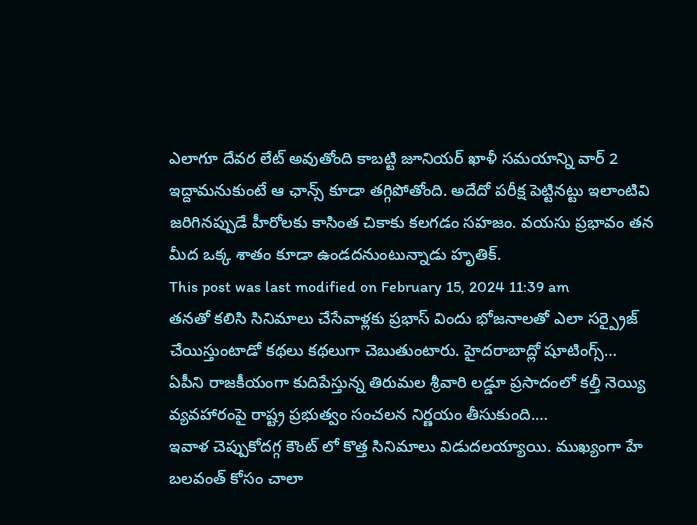ఎలాగూ దేవర లేట్ అవుతోంది కాబట్టి జూనియర్ ఖాళీ సమయాన్ని వార్ 2 ఇద్దామనుకుంటే ఆ ఛాన్స్ కూడా తగ్గిపోతోంది. అదేదో పరీక్ష పెట్టినట్టు ఇలాంటివి జరిగినప్పుడే హీరోలకు కాసింత చికాకు కలగడం సహజం. వయసు ప్రభావం తన మీద ఒక్క శాతం కూడా ఉండదనుంటున్నాడు హృతిక్.
This post was last modified on February 15, 2024 11:39 am
తనతో కలిసి సినిమాలు చేసేవాళ్లకు ప్రభాస్ విందు భోజనాలతో ఎలా సర్ప్రైజ్ చేయిస్తుంటాడో కథలు కథలుగా చెబుతుంటారు. హైదరాబాద్లో షూటింగ్స్…
ఏపీని రాజకీయంగా కుదిపేస్తున్న తిరుమల శ్రీవారి లడ్డూ ప్రసాదంలో కల్తీ నెయ్యి వ్యవహారంపై రాష్ట్ర ప్రభుత్వం సంచలన నిర్ణయం తీసుకుంది.…
ఇవాళ చెప్పుకోదగ్గ కౌంట్ లో కొత్త సినిమాలు విడుదలయ్యాయి. ముఖ్యంగా హే బలవంత్ కోసం చాలా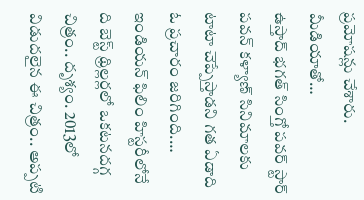ప్రమోషన్లు చేశారు. మీడియాతో…
ఉస్తాద్ భగత్ సింగ్తో పవర్ స్టార్ పవన్ కళ్యాణ్ సినిమాలకు టాటా చెప్పేస్తాడని గత ఏడాది ఓ ప్రచారం జరిగింది.…
ఇండియన్ ఫిలిం హిస్టరీలోనే ది బెస్ట్ థ్రిల్లర్లలో ఒకటనదగ్గ చిత్రం.. దృశ్యం. 2013లో విడుదలైన ఈ చిత్రం.. అప్పటి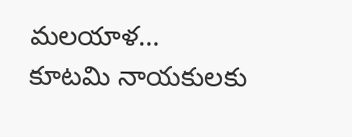మలయాళ…
కూటమి నాయకులకు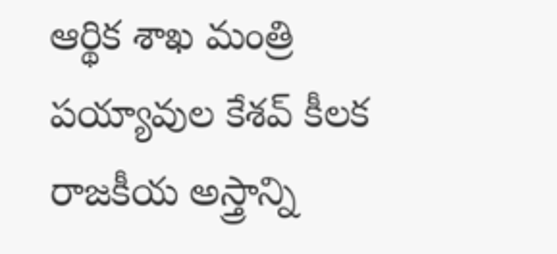ఆర్థిక శాఖ మంత్రి పయ్యావుల కేశవ్ కీలక రాజకీయ అస్త్రాన్ని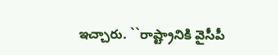ఇచ్చారు. ``రాష్ట్రానికి వైసీపీ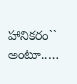హానికరం`` అంటూ..…